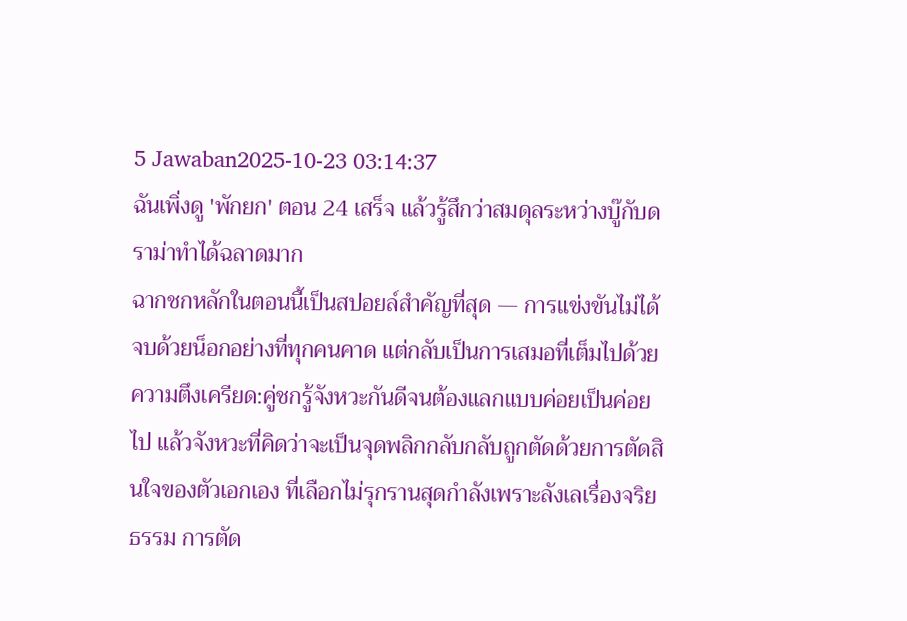5 Jawaban2025-10-23 03:14:37
ฉันเพิ่งดู 'พักยก' ตอน 24 เสร็จ แล้วรู้สึกว่าสมดุลระหว่างบู๊กับดราม่าทำได้ฉลาดมาก
ฉากชกหลักในตอนนี้เป็นสปอยล์สำคัญที่สุด — การแข่งขันไม่ได้จบด้วยน็อกอย่างที่ทุกคนคาด แต่กลับเป็นการเสมอที่เต็มไปด้วยความตึงเครียด:คู่ชกรู้จังหวะกันดีจนต้องแลกแบบค่อยเป็นค่อยไป แล้วจังหวะที่คิดว่าจะเป็นจุดพลิกกลับกลับถูกตัดด้วยการตัดสินใจของตัวเอกเอง ที่เลือกไม่รุกรานสุดกำลังเพราะลังเลเรื่องจริยธรรม การตัด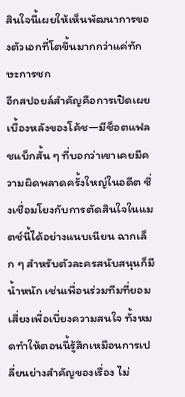สินใจนี้เผยให้เห็นพัฒนาการของตัวเอกที่โตขึ้นมากกว่าแค่ทักษะการชก
อีกสปอยล์สำคัญคือการเปิดเผยเบื้องหลังของโค้ช—มีช็อตแฟลชแบ็กสั้น ๆ ที่บอกว่าเขาเคยมีความผิดพลาดครั้งใหญ่ในอดีต ซึ่งเชื่อมโยงกับการตัดสินใจในแมตช์นี้ได้อย่างแนบเนียน ฉากเล็ก ๆ สำหรับตัวละครสนับสนุนก็มีน้ำหนัก เช่นเพื่อนร่วมทีมที่ยอมเสี่ยงเพื่อเบี่ยงความสนใจ ทั้งหมดทำให้ตอนนี้รู้สึกเหมือนการเปลี่ยนย่างสำคัญของเรื่อง ไม่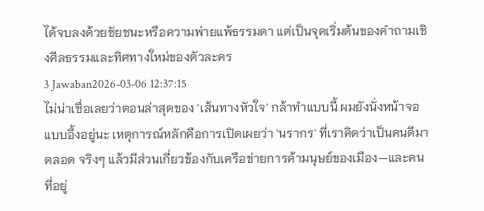ได้จบลงด้วยชัยชนะหรือความพ่ายแพ้ธรรมดา แต่เป็นจุดเริ่มต้นของคำถามเชิงศีลธรรมและทิศทางใหม่ของตัวละคร
3 Jawaban2026-03-06 12:37:15
ไม่น่าเชื่อเลยว่าตอนล่าสุดของ 'เส้นทางหัวใจ' กล้าทำแบบนี้ ผมยังนั่งหน้าจอแบบอึ้งอยู่นะ เหตุการณ์หลักคือการเปิดเผยว่า 'นรากร' ที่เราคิดว่าเป็นคนดีมาตลอด จริงๆ แล้วมีส่วนเกี่ยวข้องกับเครือข่ายการค้ามนุษย์ของเมือง—และคนที่อยู่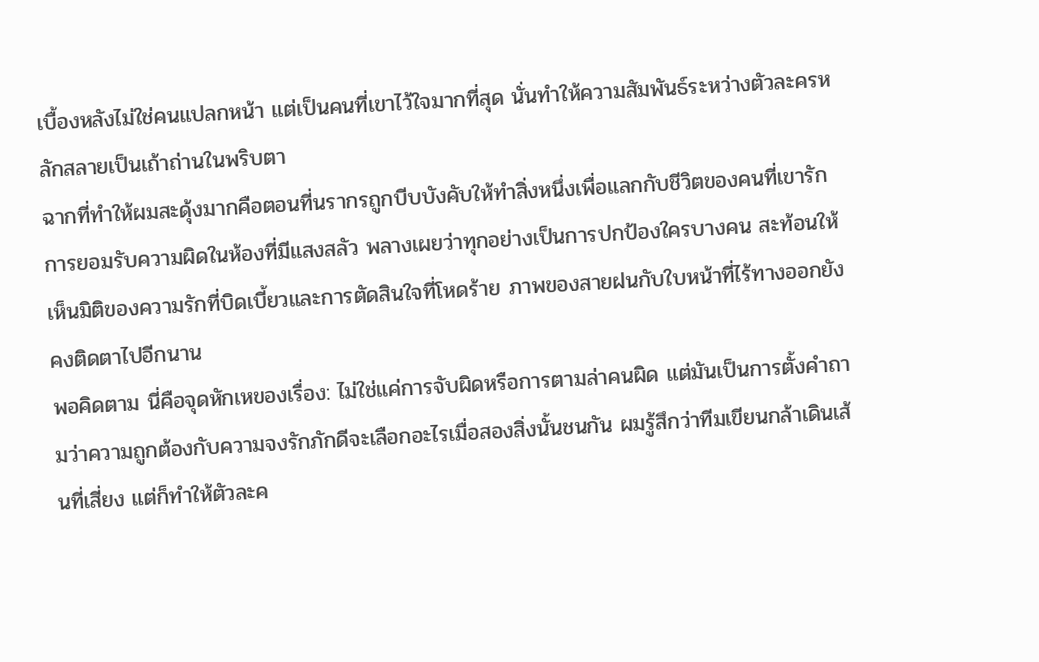เบื้องหลังไม่ใช่คนแปลกหน้า แต่เป็นคนที่เขาไว้ใจมากที่สุด นั่นทำให้ความสัมพันธ์ระหว่างตัวละครหลักสลายเป็นเถ้าถ่านในพริบตา
ฉากที่ทำให้ผมสะดุ้งมากคือตอนที่นรากรถูกบีบบังคับให้ทำสิ่งหนึ่งเพื่อแลกกับชีวิตของคนที่เขารัก การยอมรับความผิดในห้องที่มีแสงสลัว พลางเผยว่าทุกอย่างเป็นการปกป้องใครบางคน สะท้อนให้เห็นมิติของความรักที่บิดเบี้ยวและการตัดสินใจที่โหดร้าย ภาพของสายฝนกับใบหน้าที่ไร้ทางออกยังคงติดตาไปอีกนาน
พอคิดตาม นี่คือจุดหักเหของเรื่อง: ไม่ใช่แค่การจับผิดหรือการตามล่าคนผิด แต่มันเป็นการตั้งคำถามว่าความถูกต้องกับความจงรักภักดีจะเลือกอะไรเมื่อสองสิ่งนั้นชนกัน ผมรู้สึกว่าทีมเขียนกล้าเดินเส้นที่เสี่ยง แต่ก็ทำให้ตัวละค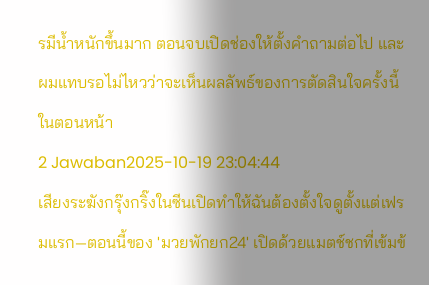รมีน้ำหนักขึ้นมาก ตอนจบเปิดช่องให้ตั้งคำถามต่อไป และผมแทบรอไม่ไหวว่าจะเห็นผลลัพธ์ของการตัดสินใจครั้งนี้ในตอนหน้า
2 Jawaban2025-10-19 23:04:44
เสียงระฆังกรุ๊งกริ๊งในซีนเปิดทำให้ฉันต้องตั้งใจดูตั้งแต่เฟรมแรก—ตอนนี้ของ 'มวยพักยก24' เปิดด้วยแมตช์ชกที่เข้มข้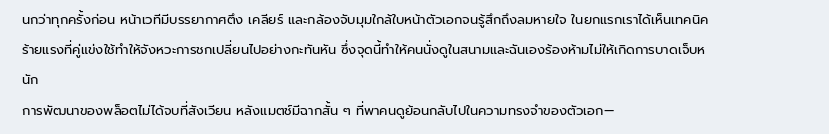นกว่าทุกครั้งก่อน หน้าเวทีมีบรรยากาศตึง เคลียร์ และกล้องจับมุมใกล้ใบหน้าตัวเอกจนรู้สึกถึงลมหายใจ ในยกแรกเราได้เห็นเทคนิคร้ายแรงที่คู่แข่งใช้ทำให้จังหวะการชกเปลี่ยนไปอย่างกะทันหัน ซึ่งจุดนี้ทำให้คนนั่งดูในสนามและฉันเองร้องห้ามไม่ให้เกิดการบาดเจ็บหนัก
การพัฒนาของพล็อตไม่ได้จบที่สังเวียน หลังแมตช์มีฉากสั้น ๆ ที่พาคนดูย้อนกลับไปในความทรงจำของตัวเอก—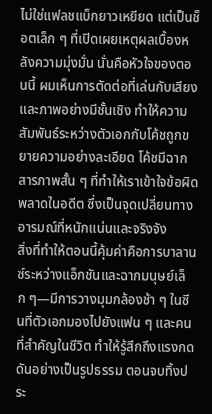ไม่ใช่แฟลชแบ็กยาวเหยียด แต่เป็นช็อตเล็ก ๆ ที่เปิดเผยเหตุผลเบื้องหลังความมุ่งมั่น นั่นคือหัวใจของตอนนี้ ผมเห็นการตัดต่อที่เล่นกับเสียงและภาพอย่างมีชั้นเชิง ทำให้ความสัมพันธ์ระหว่างตัวเอกกับโค้ชถูกขยายความอย่างละเอียด โค้ชมีฉากสารภาพสั้น ๆ ที่ทำให้เราเข้าใจข้อผิดพลาดในอดีต ซึ่งเป็นจุดเปลี่ยนทางอารมณ์ที่หนักแน่นและจริงจัง
สิ่งที่ทำให้ตอนนี้คุ้มค่าคือการบาลานซ์ระหว่างแอ็กชันและฉากมนุษย์เล็ก ๆ—มีการวางมุมกล้องช้า ๆ ในซีนที่ตัวเอกมองไปยังแฟน ๆ และคนที่สำคัญในชีวิต ทำให้รู้สึกถึงแรงกดดันอย่างเป็นรูปธรรม ตอนจบทิ้งประ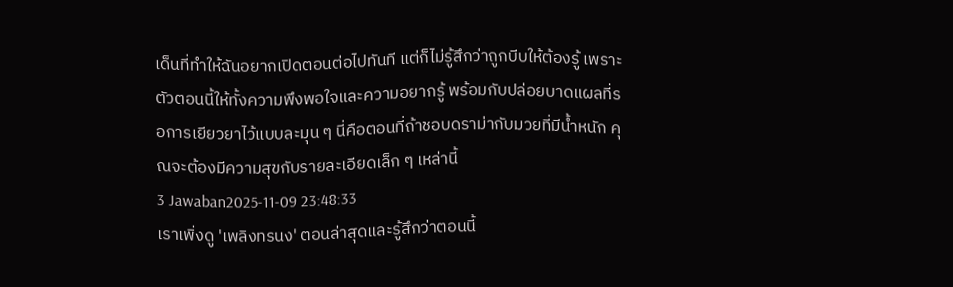เด็นที่ทำให้ฉันอยากเปิดตอนต่อไปทันที แต่ก็ไม่รู้สึกว่าถูกบีบให้ต้องรู้ เพราะตัวตอนนี้ให้ทั้งความพึงพอใจและความอยากรู้ พร้อมกับปล่อยบาดแผลที่รอการเยียวยาไว้แบบละมุน ๆ นี่คือตอนที่ถ้าชอบดราม่ากับมวยที่มีน้ำหนัก คุณจะต้องมีความสุขกับรายละเอียดเล็ก ๆ เหล่านี้
3 Jawaban2025-11-09 23:48:33
เราเพิ่งดู 'เพลิงทรนง' ตอนล่าสุดและรู้สึกว่าตอนนี้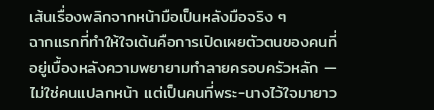เส้นเรื่องพลิกจากหน้ามือเป็นหลังมือจริง ๆ
ฉากแรกที่ทำให้ใจเต้นคือการเปิดเผยตัวตนของคนที่อยู่เบื้องหลังความพยายามทำลายครอบครัวหลัก — ไม่ใช่คนแปลกหน้า แต่เป็นคนที่พระ-นางไว้ใจมายาว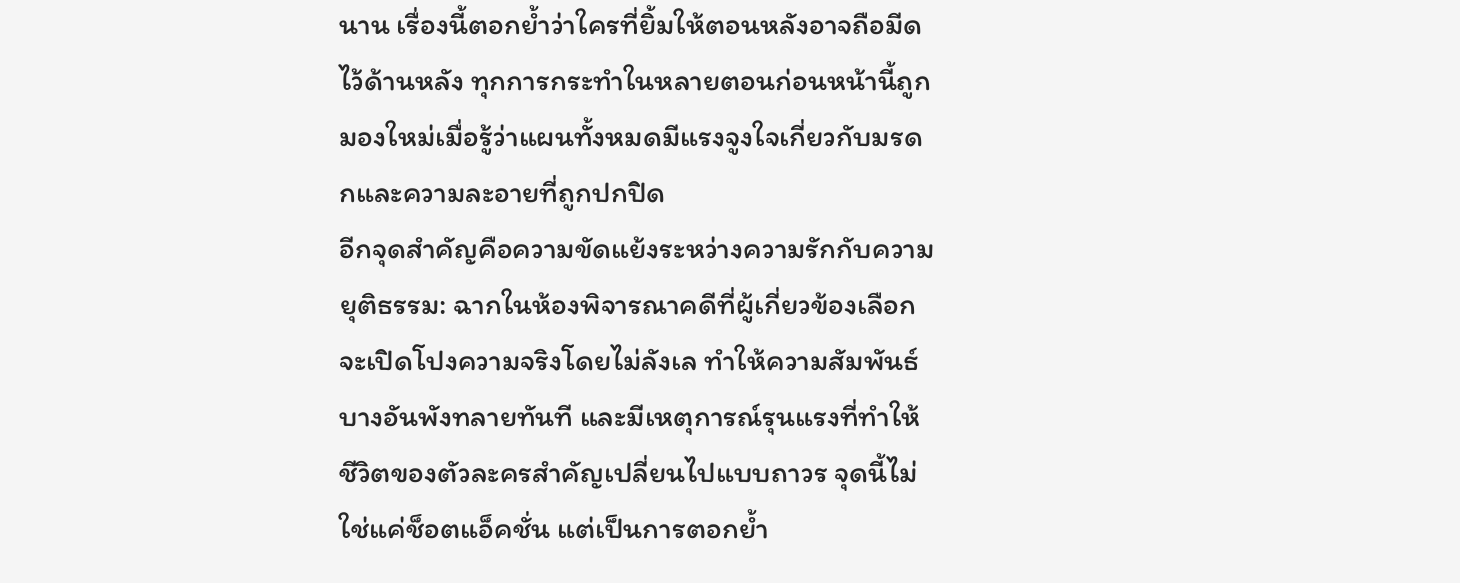นาน เรื่องนี้ตอกย้ำว่าใครที่ยิ้มให้ตอนหลังอาจถือมีดไว้ด้านหลัง ทุกการกระทำในหลายตอนก่อนหน้านี้ถูกมองใหม่เมื่อรู้ว่าแผนทั้งหมดมีแรงจูงใจเกี่ยวกับมรดกและความละอายที่ถูกปกปิด
อีกจุดสำคัญคือความขัดแย้งระหว่างความรักกับความยุติธรรม: ฉากในห้องพิจารณาคดีที่ผู้เกี่ยวข้องเลือกจะเปิดโปงความจริงโดยไม่ลังเล ทำให้ความสัมพันธ์บางอันพังทลายทันที และมีเหตุการณ์รุนแรงที่ทำให้ชีวิตของตัวละครสำคัญเปลี่ยนไปแบบถาวร จุดนี้ไม่ใช่แค่ช็อตแอ็คชั่น แต่เป็นการตอกย้ำ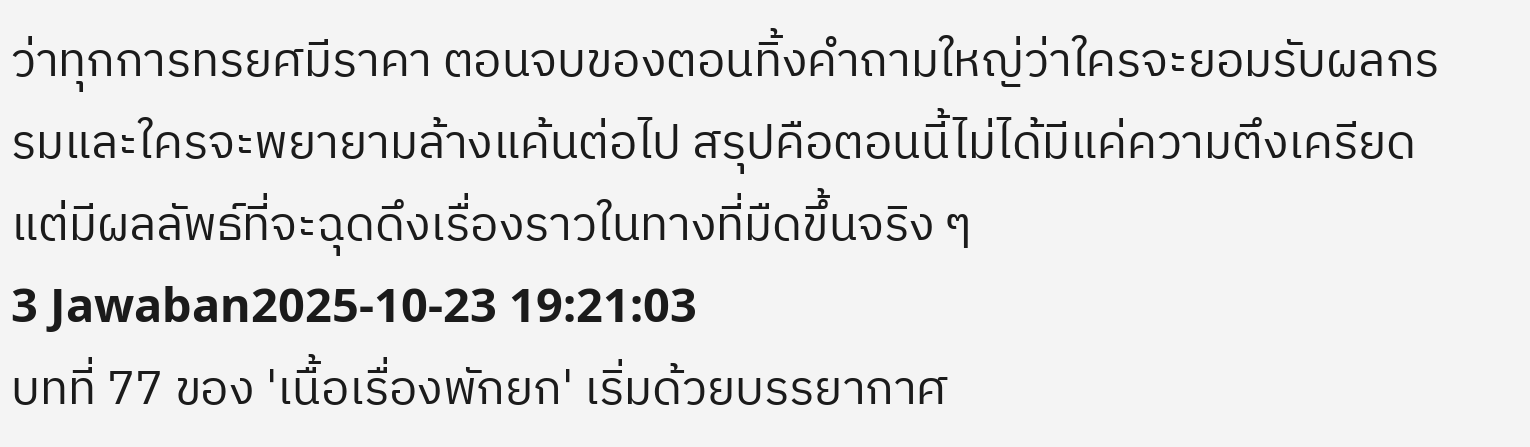ว่าทุกการทรยศมีราคา ตอนจบของตอนทิ้งคำถามใหญ่ว่าใครจะยอมรับผลกรรมและใครจะพยายามล้างแค้นต่อไป สรุปคือตอนนี้ไม่ได้มีแค่ความตึงเครียด แต่มีผลลัพธ์ที่จะฉุดดึงเรื่องราวในทางที่มืดขึ้นจริง ๆ
3 Jawaban2025-10-23 19:21:03
บทที่ 77 ของ 'เนื้อเรื่องพักยก' เริ่มด้วยบรรยากาศ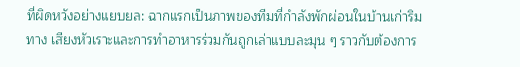ที่ผิดหวังอย่างแยบยล: ฉากแรกเป็นภาพของทีมที่กำลังพักผ่อนในบ้านเก่าริมทาง เสียงหัวเราะและการทำอาหารร่วมกันถูกเล่าแบบละมุน ๆ ราวกับต้องการ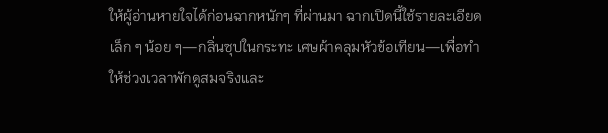ให้ผู้อ่านหายใจได้ก่อนฉากหนักๆ ที่ผ่านมา ฉากเปิดนี้ใช้รายละเอียดเล็ก ๆ น้อย ๆ—กลิ่นซุปในกระทะ เศษผ้าคลุมหัวข้อเทียน—เพื่อทำให้ช่วงเวลาพักดูสมจริงและ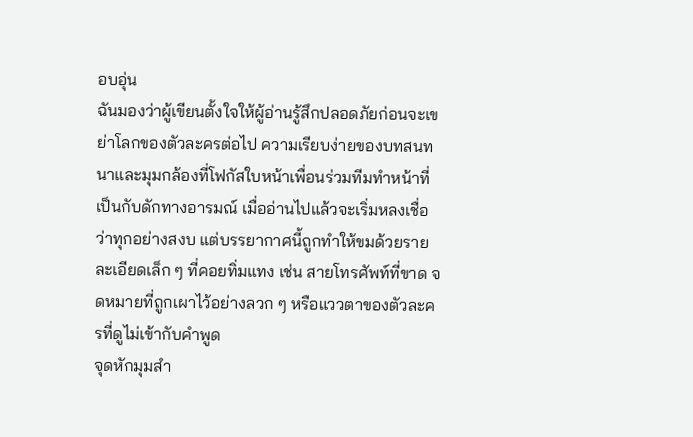อบอุ่น
ฉันมองว่าผู้เขียนตั้งใจให้ผู้อ่านรู้สึกปลอดภัยก่อนจะเขย่าโลกของตัวละครต่อไป ความเรียบง่ายของบทสนทนาและมุมกล้องที่โฟกัสใบหน้าเพื่อนร่วมทีมทำหน้าที่เป็นกับดักทางอารมณ์ เมื่ออ่านไปแล้วจะเริ่มหลงเชื่อว่าทุกอย่างสงบ แต่บรรยากาศนี้ถูกทำให้ขมด้วยรายละเอียดเล็ก ๆ ที่คอยทิ่มแทง เช่น สายโทรศัพท์ที่ขาด จดหมายที่ถูกเผาไว้อย่างลวก ๆ หรือแววตาของตัวละครที่ดูไม่เข้ากับคำพูด
จุดหักมุมสำ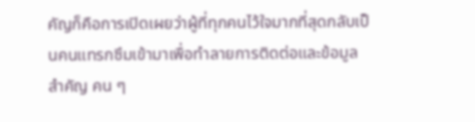คัญก็คือการเปิดเผยว่าผู้ที่ทุกคนไว้ใจมากที่สุดกลับเป็นคนแทรกซึมเข้ามาเพื่อทำลายการติดต่อและข้อมูลสำคัญ คน ๆ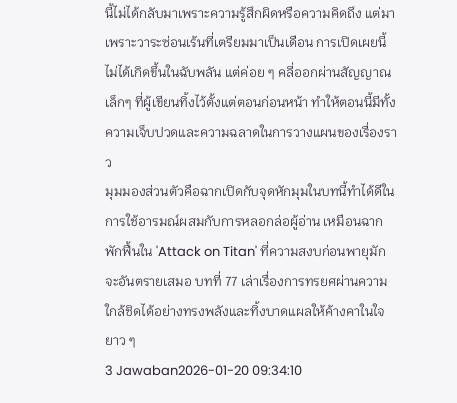นี้ไม่ได้กลับมาเพราะความรู้สึกผิดหรือความคิดถึง แต่มาเพราะวาระซ่อนเร้นที่เตรียมมาเป็นเดือน การเปิดเผยนี้ไม่ได้เกิดขึ้นในฉับพลัน แต่ค่อย ๆ คลี่ออกผ่านสัญญาณเล็กๆ ที่ผู้เขียนทิ้งไว้ตั้งแต่ตอนก่อนหน้า ทำให้ตอนนี้มีทั้งความเจ็บปวดและความฉลาดในการวางแผนของเรื่องราว
มุมมองส่วนตัวคือฉากเปิดกับจุดหักมุมในบทนี้ทำได้ดีในการใช้อารมณ์ผสมกับการหลอกล่อผู้อ่าน เหมือนฉากพักฟื้นใน 'Attack on Titan' ที่ความสงบก่อนพายุมักจะอันตรายเสมอ บทที่ 77 เล่าเรื่องการทรยศผ่านความใกล้ชิดได้อย่างทรงพลังและทิ้งบาดแผลให้ค้างคาในใจยาว ๆ
3 Jawaban2026-01-20 09:34:10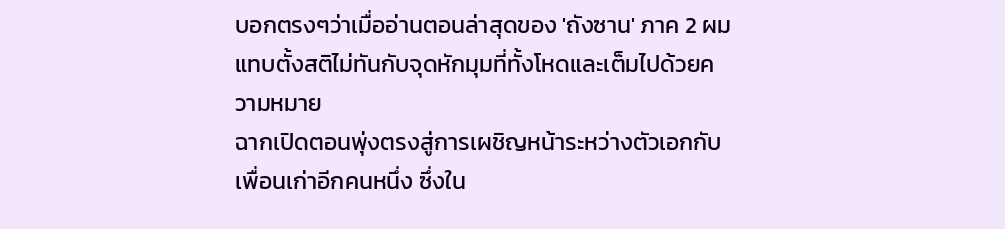บอกตรงๆว่าเมื่ออ่านตอนล่าสุดของ 'ถังซาน' ภาค 2 ผมแทบตั้งสติไม่ทันกับจุดหักมุมที่ทั้งโหดและเต็มไปด้วยความหมาย
ฉากเปิดตอนพุ่งตรงสู่การเผชิญหน้าระหว่างตัวเอกกับเพื่อนเก่าอีกคนหนึ่ง ซึ่งใน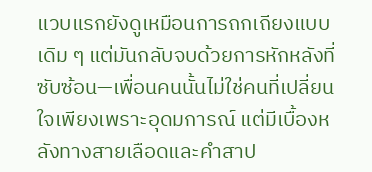แวบแรกยังดูเหมือนการถกเถียงแบบเดิม ๆ แต่มันกลับจบด้วยการหักหลังที่ซับซ้อน—เพื่อนคนนั้นไม่ใช่คนที่เปลี่ยนใจเพียงเพราะอุดมการณ์ แต่มีเบื้องหลังทางสายเลือดและคำสาป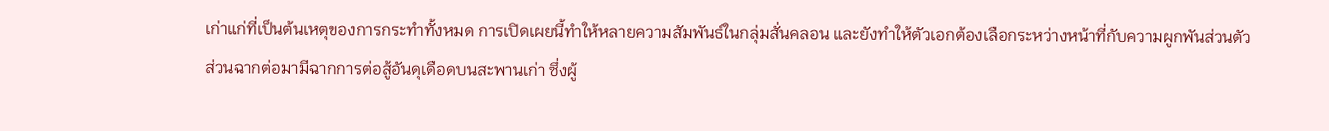เก่าแก่ที่เป็นต้นเหตุของการกระทำทั้งหมด การเปิดเผยนี้ทำให้หลายความสัมพันธ์ในกลุ่มสั่นคลอน และยังทำให้ตัวเอกต้องเลือกระหว่างหน้าที่กับความผูกพันส่วนตัว
ส่วนฉากต่อมามีฉากการต่อสู้อันดุเดือดบนสะพานเก่า ซึ่งผู้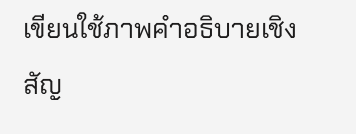เขียนใช้ภาพคำอธิบายเชิงสัญ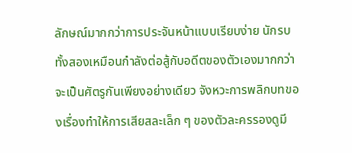ลักษณ์มากกว่าการประจันหน้าแบบเรียบง่าย นักรบทั้งสองเหมือนกำลังต่อสู้กับอดีตของตัวเองมากกว่าจะเป็นศัตรูกันเพียงอย่างเดียว จังหวะการพลิกบทของเรื่องทำให้การเสียสละเล็ก ๆ ของตัวละครรองดูมี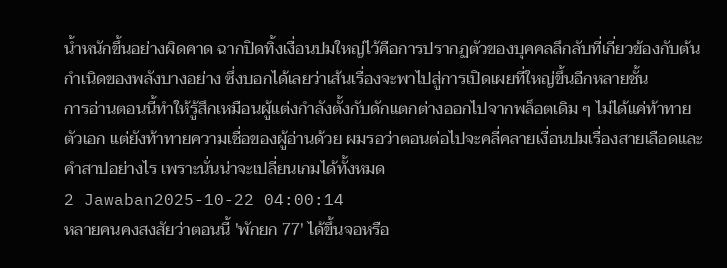น้ำหนักขึ้นอย่างผิดคาด ฉากปิดทิ้งเงื่อนปมใหญ่ไว้คือการปรากฏตัวของบุคคลลึกลับที่เกี่ยวข้องกับต้นกำเนิดของพลังบางอย่าง ซึ่งบอกได้เลยว่าเส้นเรื่องจะพาไปสู่การเปิดเผยที่ใหญ่ขึ้นอีกหลายชั้น
การอ่านตอนนี้ทำให้รู้สึกเหมือนผู้แต่งกำลังตั้งกับดักแตกต่างออกไปจากพล็อตเดิม ๆ ไม่ได้แค่ท้าทายตัวเอก แต่ยังท้าทายความเชื่อของผู้อ่านด้วย ผมรอว่าตอนต่อไปจะคลี่คลายเงื่อนปมเรื่องสายเลือดและคำสาปอย่างไร เพราะนั่นน่าจะเปลี่ยนเกมได้ทั้งหมด
2 Jawaban2025-10-22 04:00:14
หลายคนคงสงสัยว่าตอนนี้ 'พักยก 77' ได้ขึ้นจอหรือ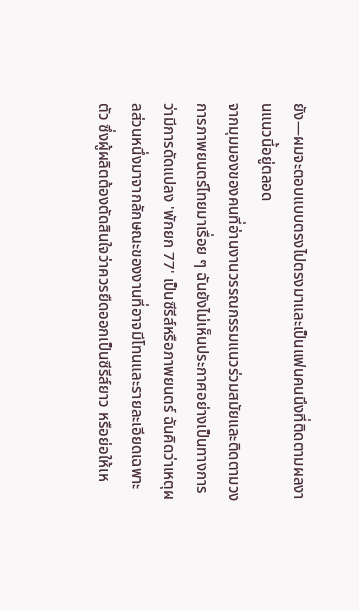ยัง—ผมจะตอบแบบตรงไปตรงมาและเป็นแฟนคนนึงที่ติดตามผลงานแนวนี้อยู่ตลอด
จากมุมมองของคนที่อ่านงานวรรณกรรมแนวร่วมสมัยและติดตามวงการภาพยนตร์ไทยมาเรื่อย ๆ ฉันยังไม่เห็นประกาศอย่างเป็นทางการว่ามีการดัดแปลง 'พักยก 77' เป็นซีรีส์หรือภาพยนตร์ ฉันคิดว่าเหตุผลส่วนหนึ่งมาจากลักษณะของงานที่อาจมีโทนและรายละเอียดเฉพาะตัว ซึ่งผู้ผลิตต้องตัดสินใจว่าควรยืดออกเป็นซีรีส์ยาว หรือย่อให้เห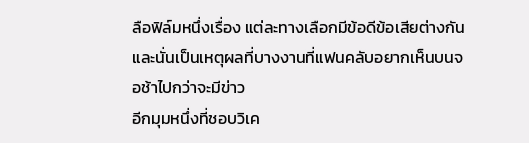ลือฟิล์มหนึ่งเรื่อง แต่ละทางเลือกมีข้อดีข้อเสียต่างกัน และนั่นเป็นเหตุผลที่บางงานที่แฟนคลับอยากเห็นบนจอช้าไปกว่าจะมีข่าว
อีกมุมหนึ่งที่ชอบวิเค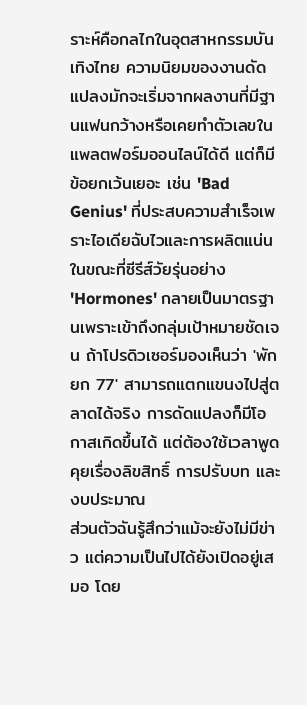ราะห์คือกลไกในอุตสาหกรรมบันเทิงไทย ความนิยมของงานดัดแปลงมักจะเริ่มจากผลงานที่มีฐานแฟนกว้างหรือเคยทำตัวเลขในแพลตฟอร์มออนไลน์ได้ดี แต่ก็มีข้อยกเว้นเยอะ เช่น 'Bad Genius' ที่ประสบความสำเร็จเพราะไอเดียฉับไวและการผลิตแน่น ในขณะที่ซีรีส์วัยรุ่นอย่าง 'Hormones' กลายเป็นมาตรฐานเพราะเข้าถึงกลุ่มเป้าหมายชัดเจน ถ้าโปรดิวเซอร์มองเห็นว่า 'พักยก 77' สามารถแตกแขนงไปสู่ตลาดได้จริง การดัดแปลงก็มีโอกาสเกิดขึ้นได้ แต่ต้องใช้เวลาพูดคุยเรื่องลิขสิทธิ์ การปรับบท และงบประมาณ
ส่วนตัวฉันรู้สึกว่าแม้จะยังไม่มีข่าว แต่ความเป็นไปได้ยังเปิดอยู่เสมอ โดย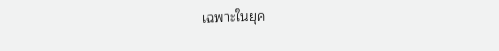เฉพาะในยุค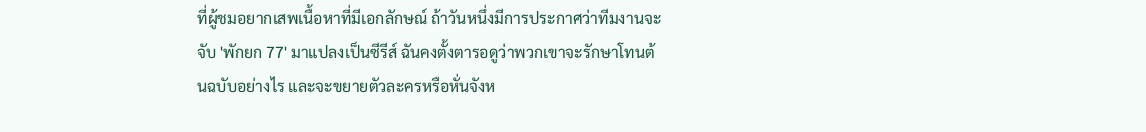ที่ผู้ชมอยากเสพเนื้อหาที่มีเอกลักษณ์ ถ้าวันหนึ่งมีการประกาศว่าทีมงานจะจับ 'พักยก 77' มาแปลงเป็นซีรีส์ ฉันคงตั้งตารอดูว่าพวกเขาจะรักษาโทนต้นฉบับอย่างไร และจะขยายตัวละครหรือหั่นจังห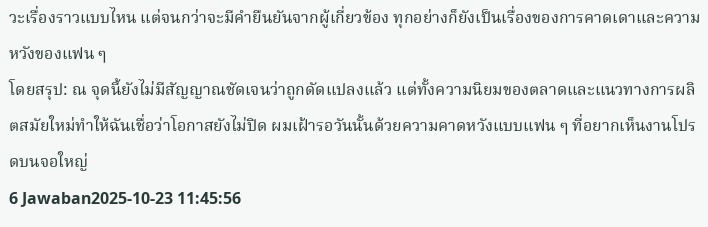วะเรื่องราวแบบไหน แต่จนกว่าจะมีคำยืนยันจากผู้เกี่ยวข้อง ทุกอย่างก็ยังเป็นเรื่องของการคาดเดาและความหวังของแฟน ๆ
โดยสรุป: ณ จุดนี้ยังไม่มีสัญญาณชัดเจนว่าถูกดัดแปลงแล้ว แต่ทั้งความนิยมของตลาดและแนวทางการผลิตสมัยใหม่ทำให้ฉันเชื่อว่าโอกาสยังไม่ปิด ผมเฝ้ารอวันนั้นด้วยความคาดหวังแบบแฟน ๆ ที่อยากเห็นงานโปรดบนจอใหญ่
6 Jawaban2025-10-23 11:45:56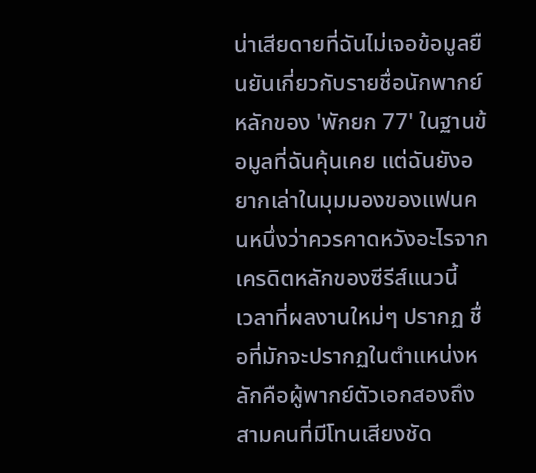น่าเสียดายที่ฉันไม่เจอข้อมูลยืนยันเกี่ยวกับรายชื่อนักพากย์หลักของ 'พักยก 77' ในฐานข้อมูลที่ฉันคุ้นเคย แต่ฉันยังอยากเล่าในมุมมองของแฟนคนหนึ่งว่าควรคาดหวังอะไรจากเครดิตหลักของซีรีส์แนวนี้
เวลาที่ผลงานใหม่ๆ ปรากฏ ชื่อที่มักจะปรากฏในตำแหน่งหลักคือผู้พากย์ตัวเอกสองถึงสามคนที่มีโทนเสียงชัด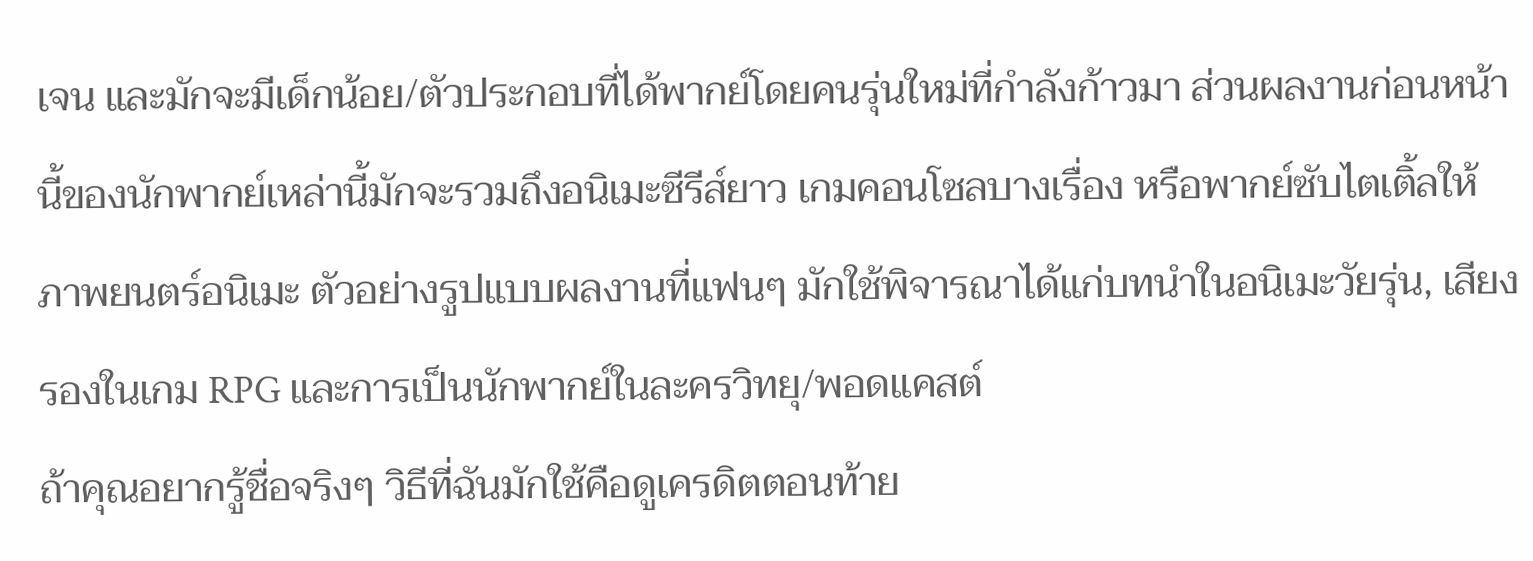เจน และมักจะมีเด็กน้อย/ตัวประกอบที่ได้พากย์โดยคนรุ่นใหม่ที่กำลังก้าวมา ส่วนผลงานก่อนหน้านี้ของนักพากย์เหล่านี้มักจะรวมถึงอนิเมะซีรีส์ยาว เกมคอนโซลบางเรื่อง หรือพากย์ซับไตเติ้ลให้ภาพยนตร์อนิเมะ ตัวอย่างรูปแบบผลงานที่แฟนๆ มักใช้พิจารณาได้แก่บทนำในอนิเมะวัยรุ่น, เสียงรองในเกม RPG และการเป็นนักพากย์ในละครวิทยุ/พอดแคสต์
ถ้าคุณอยากรู้ชื่อจริงๆ วิธีที่ฉันมักใช้คือดูเครดิตตอนท้าย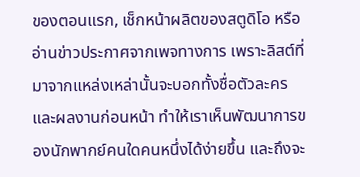ของตอนแรก, เช็กหน้าผลิตของสตูดิโอ หรืออ่านข่าวประกาศจากเพจทางการ เพราะลิสต์ที่มาจากแหล่งเหล่านั้นจะบอกทั้งชื่อตัวละครและผลงานก่อนหน้า ทำให้เราเห็นพัฒนาการของนักพากย์คนใดคนหนึ่งได้ง่ายขึ้น และถึงจะ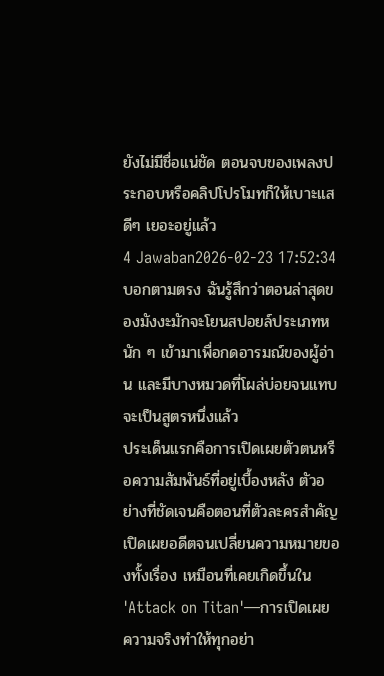ยังไม่มีชื่อแน่ชัด ตอนจบของเพลงประกอบหรือคลิปโปรโมทก็ให้เบาะแสดีๆ เยอะอยู่แล้ว
4 Jawaban2026-02-23 17:52:34
บอกตามตรง ฉันรู้สึกว่าตอนล่าสุดของมังงะมักจะโยนสปอยล์ประเภทหนัก ๆ เข้ามาเพื่อกดอารมณ์ของผู้อ่าน และมีบางหมวดที่โผล่บ่อยจนแทบจะเป็นสูตรหนึ่งแล้ว
ประเด็นแรกคือการเปิดเผยตัวตนหรือความสัมพันธ์ที่อยู่เบื้องหลัง ตัวอย่างที่ชัดเจนคือตอนที่ตัวละครสำคัญเปิดเผยอดีตจนเปลี่ยนความหมายของทั้งเรื่อง เหมือนที่เคยเกิดขึ้นใน 'Attack on Titan'—การเปิดเผยความจริงทำให้ทุกอย่า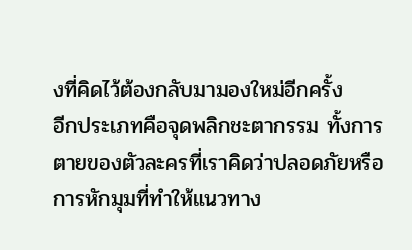งที่คิดไว้ต้องกลับมามองใหม่อีกครั้ง
อีกประเภทคือจุดพลิกชะตากรรม ทั้งการตายของตัวละครที่เราคิดว่าปลอดภัยหรือการหักมุมที่ทำให้แนวทาง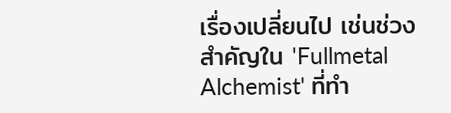เรื่องเปลี่ยนไป เช่นช่วงสำคัญใน 'Fullmetal Alchemist' ที่ทำ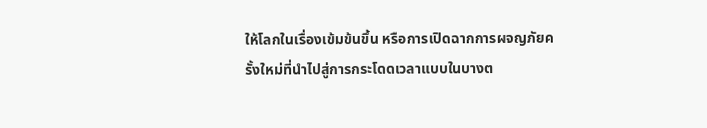ให้โลกในเรื่องเข้มข้นขึ้น หรือการเปิดฉากการผจญภัยครั้งใหม่ที่นำไปสู่การกระโดดเวลาแบบในบางต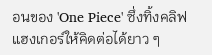อนของ 'One Piece' ซึ่งทิ้งคลิฟแฮงเกอร์ให้คิดต่อได้ยาว ๆ